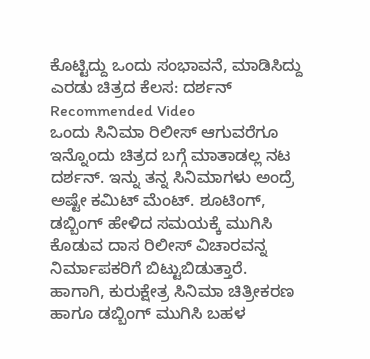ಕೊಟ್ಟಿದ್ದು ಒಂದು ಸಂಭಾವನೆ, ಮಾಡಿಸಿದ್ದು ಎರಡು ಚಿತ್ರದ ಕೆಲಸ: ದರ್ಶನ್
Recommended Video
ಒಂದು ಸಿನಿಮಾ ರಿಲೀಸ್ ಆಗುವರೆಗೂ ಇನ್ನೊಂದು ಚಿತ್ರದ ಬಗ್ಗೆ ಮಾತಾಡಲ್ಲ ನಟ ದರ್ಶನ್. ಇನ್ನು ತನ್ನ ಸಿನಿಮಾಗಳು ಅಂದ್ರೆ ಅಷ್ಟೇ ಕಮಿಟ್ ಮೆಂಟ್. ಶೂಟಿಂಗ್, ಡಬ್ಬಿಂಗ್ ಹೇಳಿದ ಸಮಯಕ್ಕೆ ಮುಗಿಸಿ ಕೊಡುವ ದಾಸ ರಿಲೀಸ್ ವಿಚಾರವನ್ನ ನಿರ್ಮಾಪಕರಿಗೆ ಬಿಟ್ಟುಬಿಡುತ್ತಾರೆ.
ಹಾಗಾಗಿ, ಕುರುಕ್ಷೇತ್ರ ಸಿನಿಮಾ ಚಿತ್ರೀಕರಣ ಹಾಗೂ ಡಬ್ಬಿಂಗ್ ಮುಗಿಸಿ ಬಹಳ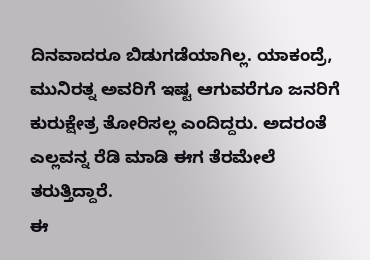ದಿನವಾದರೂ ಬಿಡುಗಡೆಯಾಗಿಲ್ಲ. ಯಾಕಂದ್ರೆ, ಮುನಿರತ್ನ ಅವರಿಗೆ ಇಷ್ಟ ಆಗುವರೆಗೂ ಜನರಿಗೆ ಕುರುಕ್ಷೇತ್ರ ತೋರಿಸಲ್ಲ ಎಂದಿದ್ದರು. ಅದರಂತೆ ಎಲ್ಲವನ್ನ ರೆಡಿ ಮಾಡಿ ಈಗ ತೆರಮೇಲೆ ತರುತ್ತಿದ್ದಾರೆ.
ಈ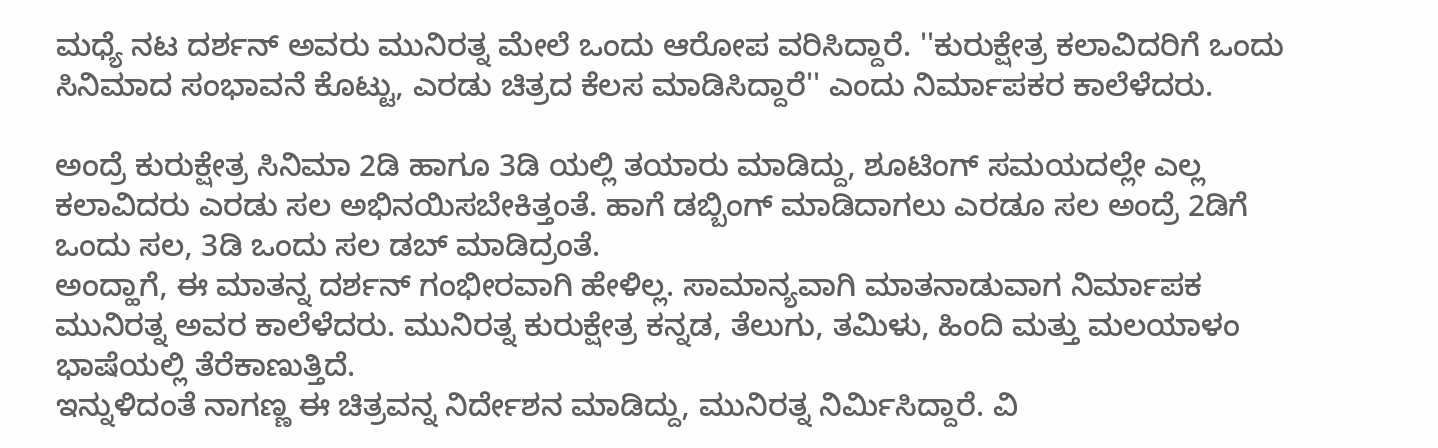ಮಧ್ಯೆ ನಟ ದರ್ಶನ್ ಅವರು ಮುನಿರತ್ನ ಮೇಲೆ ಒಂದು ಆರೋಪ ವರಿಸಿದ್ದಾರೆ. ''ಕುರುಕ್ಷೇತ್ರ ಕಲಾವಿದರಿಗೆ ಒಂದು ಸಿನಿಮಾದ ಸಂಭಾವನೆ ಕೊಟ್ಟು, ಎರಡು ಚಿತ್ರದ ಕೆಲಸ ಮಾಡಿಸಿದ್ದಾರೆ'' ಎಂದು ನಿರ್ಮಾಪಕರ ಕಾಲೆಳೆದರು.

ಅಂದ್ರೆ ಕುರುಕ್ಷೇತ್ರ ಸಿನಿಮಾ 2ಡಿ ಹಾಗೂ 3ಡಿ ಯಲ್ಲಿ ತಯಾರು ಮಾಡಿದ್ದು, ಶೂಟಿಂಗ್ ಸಮಯದಲ್ಲೇ ಎಲ್ಲ ಕಲಾವಿದರು ಎರಡು ಸಲ ಅಭಿನಯಿಸಬೇಕಿತ್ತಂತೆ. ಹಾಗೆ ಡಬ್ಬಿಂಗ್ ಮಾಡಿದಾಗಲು ಎರಡೂ ಸಲ ಅಂದ್ರೆ 2ಡಿಗೆ ಒಂದು ಸಲ, 3ಡಿ ಒಂದು ಸಲ ಡಬ್ ಮಾಡಿದ್ರಂತೆ.
ಅಂದ್ಹಾಗೆ, ಈ ಮಾತನ್ನ ದರ್ಶನ್ ಗಂಭೀರವಾಗಿ ಹೇಳಿಲ್ಲ. ಸಾಮಾನ್ಯವಾಗಿ ಮಾತನಾಡುವಾಗ ನಿರ್ಮಾಪಕ ಮುನಿರತ್ನ ಅವರ ಕಾಲೆಳೆದರು. ಮುನಿರತ್ನ ಕುರುಕ್ಷೇತ್ರ ಕನ್ನಡ, ತೆಲುಗು, ತಮಿಳು, ಹಿಂದಿ ಮತ್ತು ಮಲಯಾಳಂ ಭಾಷೆಯಲ್ಲಿ ತೆರೆಕಾಣುತ್ತಿದೆ.
ಇನ್ನುಳಿದಂತೆ ನಾಗಣ್ಣ ಈ ಚಿತ್ರವನ್ನ ನಿರ್ದೇಶನ ಮಾಡಿದ್ದು, ಮುನಿರತ್ನ ನಿರ್ಮಿಸಿದ್ದಾರೆ. ವಿ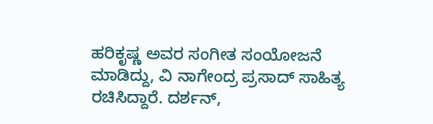ಹರಿಕೃಷ್ಣ ಅವರ ಸಂಗೀತ ಸಂಯೋಜನೆ ಮಾಡಿದ್ದು, ವಿ ನಾಗೇಂದ್ರ ಪ್ರಸಾದ್ ಸಾಹಿತ್ಯ ರಚಿಸಿದ್ದಾರೆ. ದರ್ಶನ್,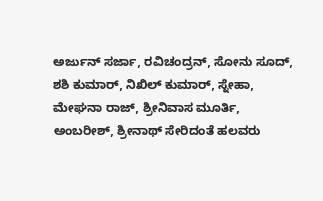ಅರ್ಜುನ್ ಸರ್ಜಾ, ರವಿಚಂದ್ರನ್, ಸೋನು ಸೂದ್, ಶಶಿ ಕುಮಾರ್, ನಿಖಿಲ್ ಕುಮಾರ್, ಸ್ನೇಹಾ, ಮೇಘನಾ ರಾಜ್, ಶ್ರೀನಿವಾಸ ಮೂರ್ತಿ, ಅಂಬರೀಶ್, ಶ್ರೀನಾಥ್ ಸೇರಿದಂತೆ ಹಲವರು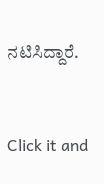ನಟಿಸಿದ್ದಾರೆ.


Click it and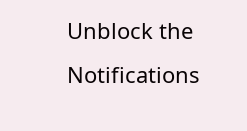Unblock the Notifications